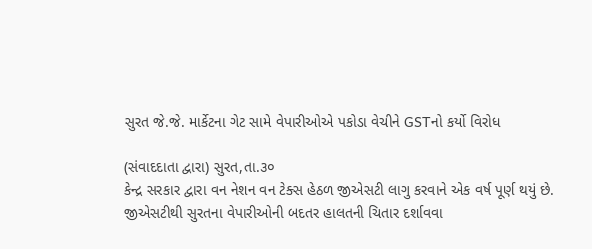સુરત જે.જે. માર્કેટના ગેટ સામે વેપારીઓએ પકોડા વેચીને GSTનો કર્યો વિરોધ

(સંવાદદાતા દ્વારા) સુરત,તા.૩૦
કેન્દ્ર સરકાર દ્વારા વન નેશન વન ટેક્સ હેઠળ જીએસટી લાગુ કરવાને એક વર્ષ પૂર્ણ થયું છે. જીએસટીથી સુરતના વેપારીઓની બદતર હાલતની ચિતાર દર્શાવવા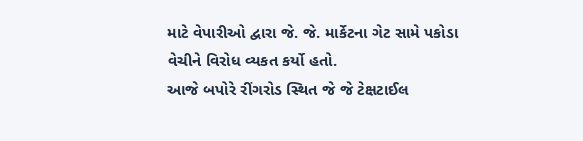માટે વેપારીઓ દ્વારા જે. જે. માર્કેટના ગેટ સામે પકોડા વેચીને વિરોધ વ્યકત કર્યો હતો.
આજે બપોરે રીંગરોડ સ્થિત જે જે ટેક્ષટાઈલ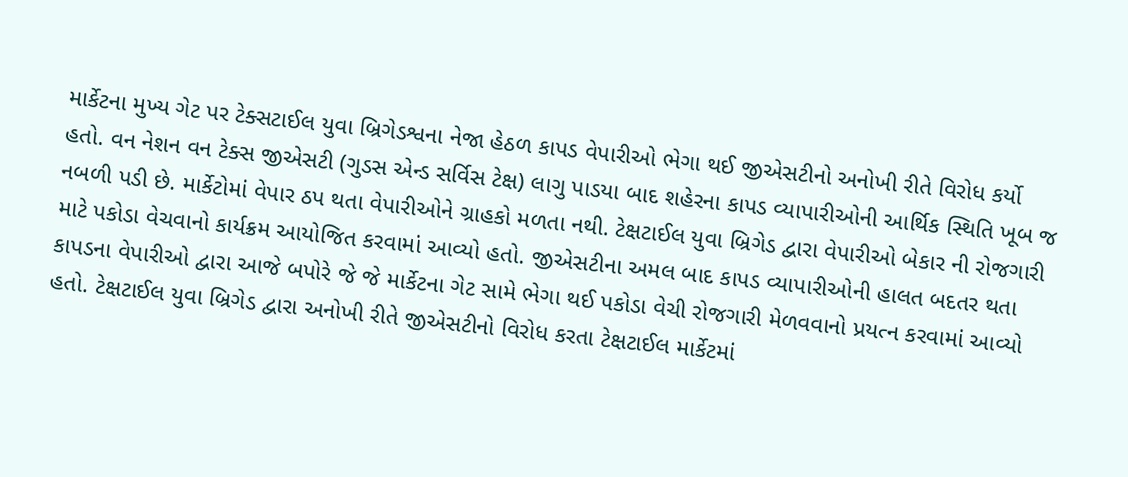માર્કેટના મુખ્ય ગેટ પર ટેક્સટાઈલ યુવા બ્રિગેડશ્વના નેજા હેઠળ કાપડ વેપારીઓ ભેગા થઈ જીએસટીનો અનોખી રીતે વિરોધ કર્યો હતો. વન નેશન વન ટેક્સ જીએસટી (ગુડસ એન્ડ સર્વિસ ટેક્ષ) લાગુ પાડયા બાદ શહેરના કાપડ વ્યાપારીઓની આર્થિક સ્થિતિ ખૂબ જ નબળી પડી છે. માર્કેટોમાં વેપાર ઠપ થતા વેપારીઓને ગ્રાહકો મળતા નથી. ટેક્ષટાઈલ યુવા બ્રિગેડ દ્વારા વેપારીઓ બેકાર ની રોજગારી માટે પકોડા વેચવાનો કાર્યક્રમ આયોજિત કરવામાં આવ્યો હતો. જીએસટીના અમલ બાદ કાપડ વ્યાપારીઓની હાલત બદતર થતા કાપડના વેપારીઓ દ્વારા આજે બપોરે જે જે માર્કેટના ગેટ સામે ભેગા થઈ પકોડા વેચી રોજગારી મેળવવાનો પ્રયત્ન કરવામાં આવ્યો હતો. ટેક્ષટાઈલ યુવા બ્રિગેડ દ્વારા અનોખી રીતે જીએસટીનો વિરોધ કરતા ટેક્ષટાઈલ માર્કેટમાં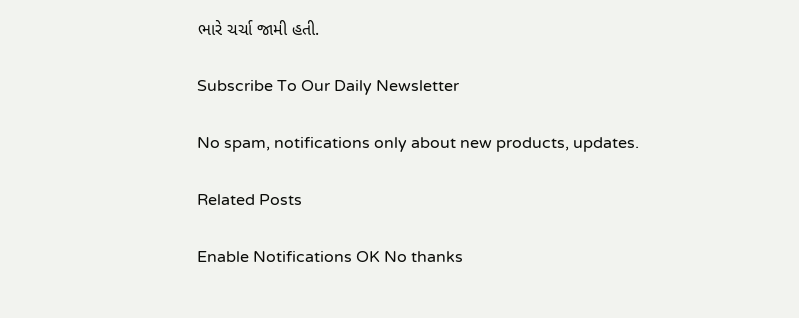ભારે ચર્ચા જામી હતી.

Subscribe To Our Daily Newsletter

No spam, notifications only about new products, updates.

Related Posts

Enable Notifications OK No thanks